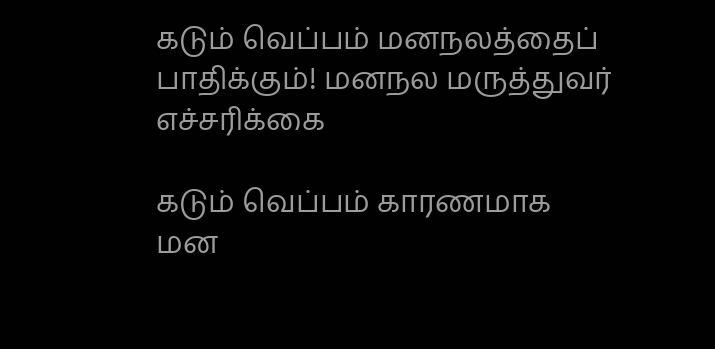கடும் வெப்பம் மனநலத்தைப் பாதிக்கும்! மனநல மருத்துவர் எச்சரிக்கை

கடும் வெப்பம் காரணமாக மன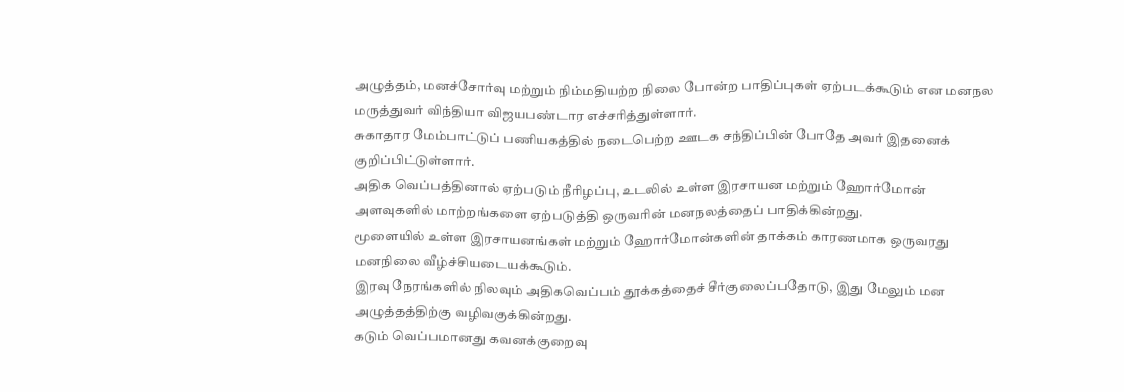அழுத்தம், மனச்சோர்வு மற்றும் நிம்மதியற்ற நிலை போன்ற பாதிப்புகள் ஏற்படக்கூடும் என மனநல மருத்துவர் விந்தியா விஜயபண்டார எச்சரித்துள்ளார்.
சுகாதார மேம்பாட்டுப் பணியகத்தில் நடைபெற்ற ஊடக சந்திப்பின் போதே அவர் இதனைக் குறிப்பிட்டுள்ளார்.
அதிக வெப்பத்தினால் ஏற்படும் நீரிழப்பு, உடலில் உள்ள இரசாயன மற்றும் ஹோர்மோன் அளவுகளில் மாற்றங்களை ஏற்படுத்தி ஒருவரின் மனநலத்தைப் பாதிக்கின்றது.
மூளையில் உள்ள இரசாயனங்கள் மற்றும் ஹோர்மோன்களின் தாக்கம் காரணமாக ஒருவரது மனநிலை வீழ்ச்சியடையக்கூடும்.
இரவு நேரங்களில் நிலவும் அதிகவெப்பம் தூக்கத்தைச் சீர்குலைப்பதோடு, இது மேலும் மன அழுத்தத்திற்கு வழிவகுக்கின்றது.
கடும் வெப்பமானது கவனக்குறைவு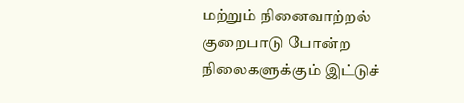மற்றும் நினைவாற்றல் குறைபாடு போன்ற நிலைகளுக்கும் இட்டுச்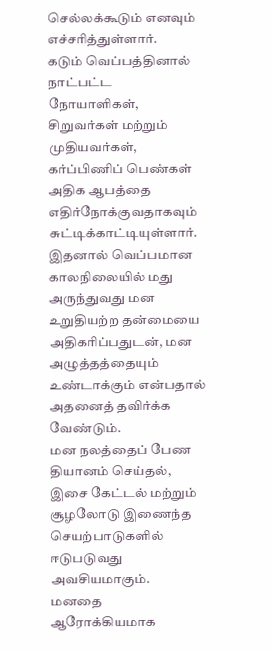செல்லக்கூடும் எனவும் எச்சரித்துள்ளார்.
கடும் வெப்பத்தினால் நாட்பட்ட நோயாளிகள், சிறுவர்கள் மற்றும் முதியவர்கள், கர்ப்பிணிப் பெண்கள் அதிக ஆபத்தை எதிர்நோக்குவதாகவும் சுட்டிக்காட்டியுள்ளார்.
இதனால் வெப்பமான காலநிலையில் மது அருந்துவது மன உறுதியற்ற தன்மையை அதிகரிப்பதுடன், மன அழுத்தத்தையும் உண்டாக்கும் என்பதால் அதனைத் தவிர்க்க வேண்டும்.
மன நலத்தைப் பேண தியானம் செய்தல், இசை கேட்டல் மற்றும் சூழலோடு இணைந்த செயற்பாடுகளில் ஈடுபடுவது அவசியமாகும்.
மனதை ஆரோக்கியமாக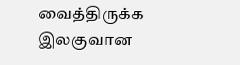வைத்திருக்க இலகுவான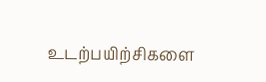உடற்பயிற்சிகளை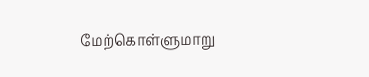மேற்கொள்ளுமாறு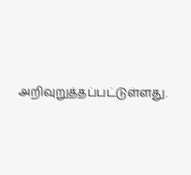அறிவுறுத்தப்பட்டுள்ளது.